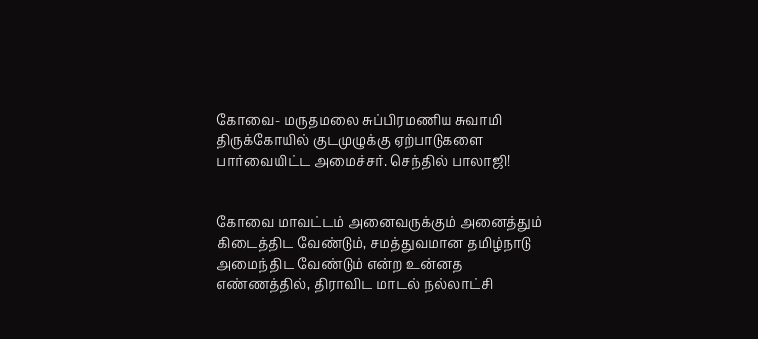கோவை- மருதமலை சுப்பிரமணிய சுவாமி திருக்கோயில் குடமுழுக்கு ஏற்பாடுகளை பார்வையிட்ட அமைச்சர். செந்தில் பாலாஜி!


கோவை மாவட்டம் அனைவருக்கும் அனைத்தும் கிடைத்திட வேண்டும், சமத்துவமான தமிழ்நாடு அமைந்திட வேண்டும் என்ற உன்னத எண்ணத்தில், திராவிட மாடல் நல்லாட்சி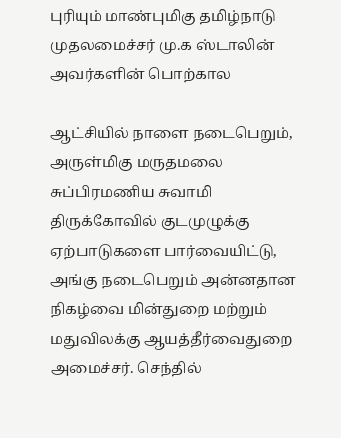புரியும் மாண்புமிகு தமிழ்நாடு முதலமைச்சர் மு.க ஸ்டாலின் அவர்களின் பொற்கால

ஆட்சியில் நாளை நடைபெறும்,  அருள்மிகு மருதமலை சுப்பிரமணிய சுவாமி திருக்கோவில் குடமுழுக்கு ஏற்பாடுகளை பார்வையிட்டு, அங்கு நடைபெறும் அன்னதான நிகழ்வை மின்துறை மற்றும் மதுவிலக்கு ஆயத்தீர்வைதுறை அமைச்சர். செந்தில்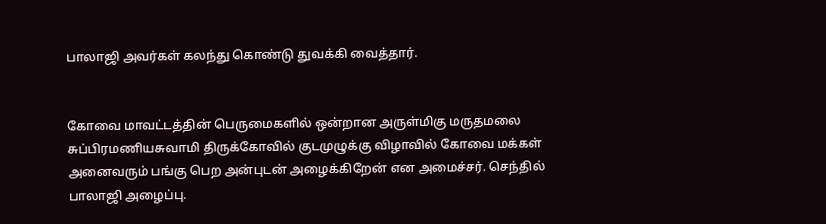பாலாஜி அவர்கள் கலந்து கொண்டு துவக்கி வைத்தார்.


கோவை மாவட்டத்தின் பெருமைகளில் ஒன்றான அருள்மிகு மருதமலை சுப்பிரமணியசுவாமி திருக்கோவில் குடமுழுக்கு விழாவில் கோவை மக்கள் அனைவரும் பங்கு பெற அன்புடன் அழைக்கிறேன் என அமைச்சர். செந்தில் பாலாஜி அழைப்பு.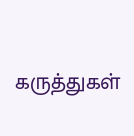கருத்துகள்